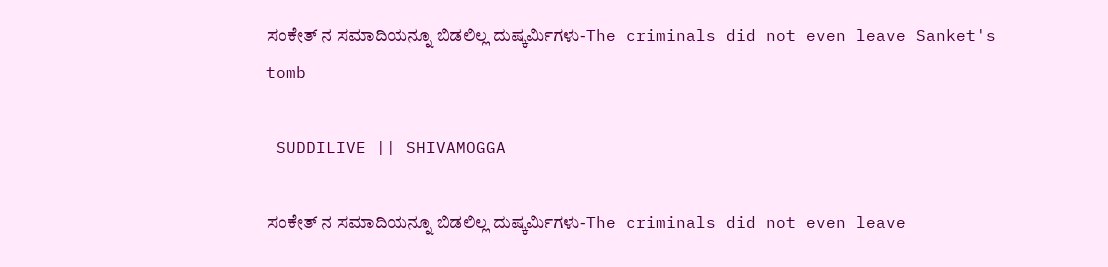ಸಂಕೇತ್ ನ ಸಮಾದಿಯನ್ನೂ ಬಿಡಲಿಲ್ಲ ದುಷ್ಕರ್ಮಿಗಳು-The criminals did not even leave Sanket's tomb

 SUDDILIVE || SHIVAMOGGA

ಸಂಕೇತ್ ನ ಸಮಾದಿಯನ್ನೂ ಬಿಡಲಿಲ್ಲ ದುಷ್ಕರ್ಮಿಗಳು-The criminals did not even leave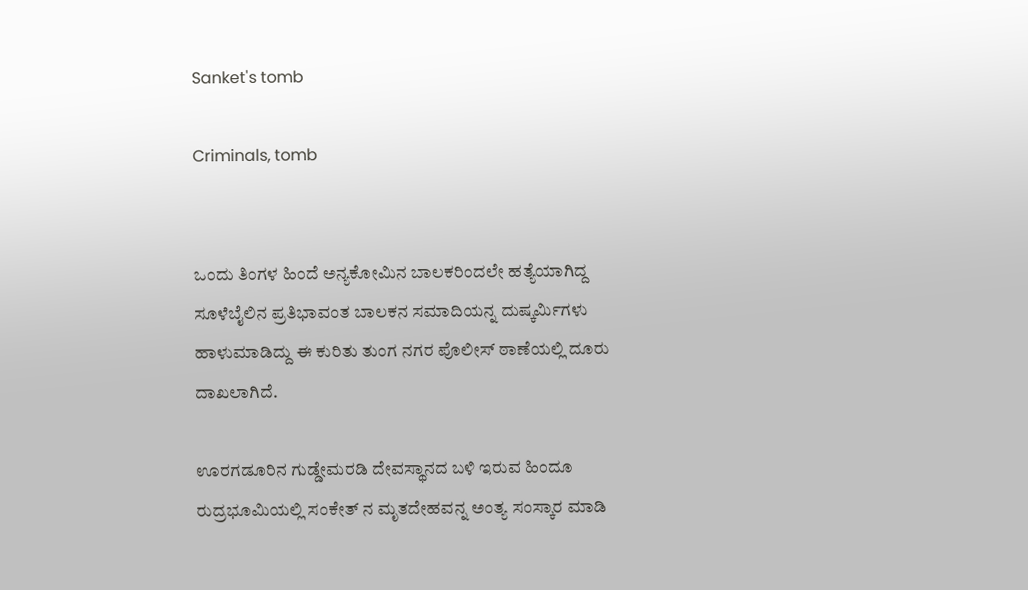Sanket's tomb

Criminals, tomb


ಒಂದು ತಿಂಗಳ ಹಿಂದೆ ಅನ್ಯಕೋಮಿನ ಬಾಲಕರಿಂದಲೇ ಹತ್ಯೆಯಾಗಿದ್ದ ಸೂಳೆಬೈಲಿನ ಪ್ರತಿಭಾವಂತ ಬಾಲಕನ ಸಮಾದಿಯನ್ನ ದುಷ್ಕರ್ಮಿಗಳು ಹಾಳುಮಾಡಿದ್ದು ಈ ಕುರಿತು ತುಂಗ ನಗರ ಪೊಲೀಸ್ ಠಾಣೆಯಲ್ಲಿ ದೂರು ದಾಖಲಾಗಿದೆ.

ಊರಗಡೂರಿನ ಗುಡ್ಡೇಮರಡಿ ದೇವಸ್ಥಾನದ ಬಳಿ ಇರುವ ಹಿಂದೂ ರುದ್ರಭೂಮಿಯಲ್ಲಿ ಸಂಕೇತ್ ನ ಮೃತದೇಹವನ್ನ ಅಂತ್ಯ ಸಂಸ್ಕಾರ ಮಾಡಿ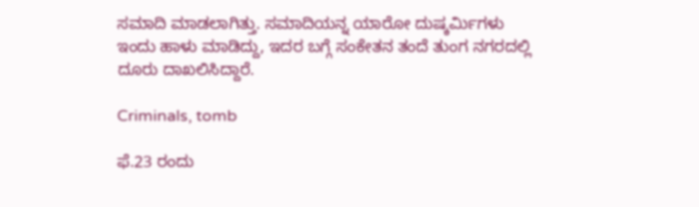ಸಮಾದಿ ಮಾಡಲಾಗಿತ್ತು. ಸಮಾದಿಯನ್ನ ಯಾರೋ ದುಷ್ಕರ್ಮಿಗಳು ಇಂದು ಹಾಳು ಮಾಡಿದ್ದು, ಇದರ ಬಗ್ಗೆ ಸಂಕೇತನ ತಂದೆ ತುಂಗ ನಗರದಲ್ಲಿ ದೂರು ದಾಖಲಿಸಿದ್ದಾರೆ.

Criminals, tomb

ಫೆ.23 ರಂದು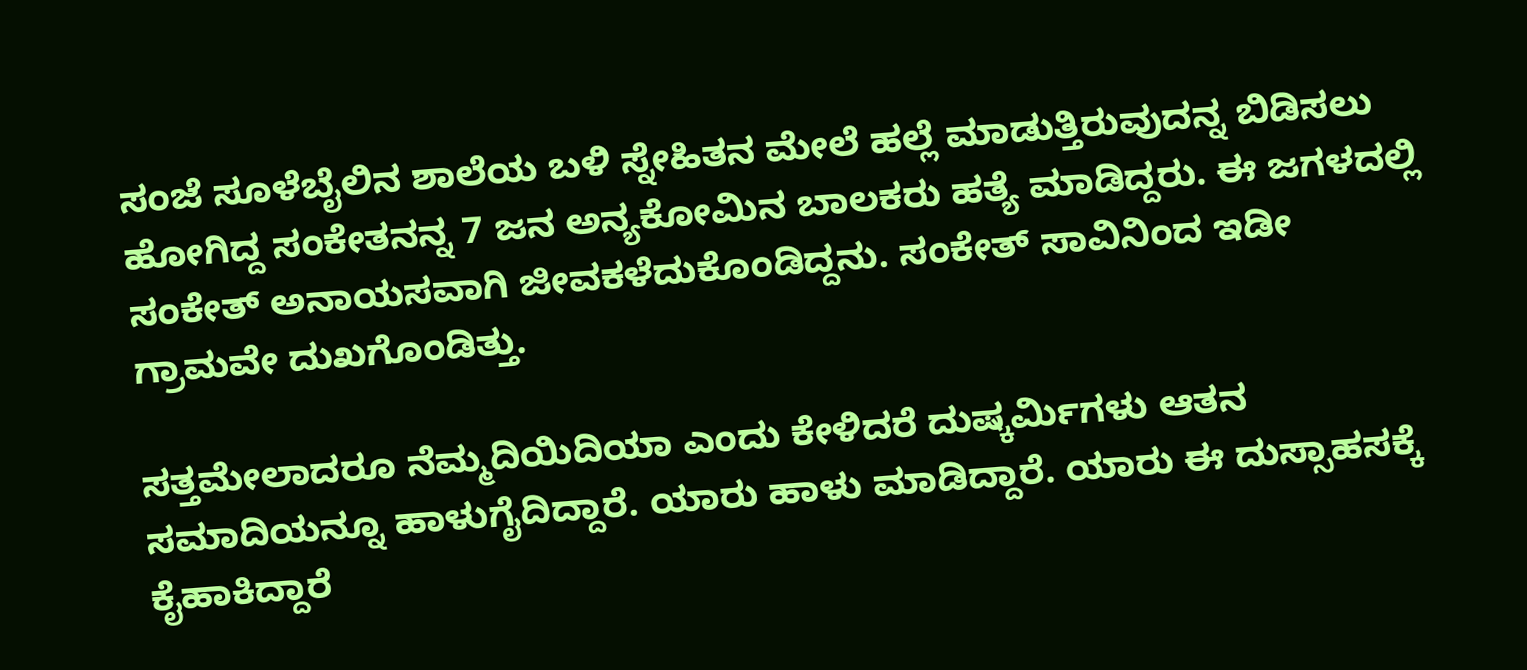ಸಂಜೆ ಸೂಳೆಬೈಲಿನ ಶಾಲೆಯ ಬಳಿ ಸ್ನೇಹಿತನ ಮೇಲೆ ಹಲ್ಲೆ ಮಾಡುತ್ತಿರುವುದನ್ನ ಬಿಡಿಸಲು ಹೋಗಿದ್ದ ಸಂಕೇತನನ್ನ 7 ಜನ ಅನ್ಯಕೋಮಿನ ಬಾಲಕರು ಹತ್ಯೆ ಮಾಡಿದ್ದರು. ಈ ಜಗಳದಲ್ಲಿ ಸಂಕೇತ್ ಅನಾಯಸವಾಗಿ ಜೀವಕಳೆದುಕೊಂಡಿದ್ದನು. ಸಂಕೇತ್ ಸಾವಿನಿಂದ ಇಡೀ ಗ್ರಾಮವೇ ದುಖಗೊಂಡಿತ್ತು.

ಸತ್ತಮೇಲಾದರೂ ನೆಮ್ಮದಿಯಿದಿಯಾ ಎಂದು ಕೇಳಿದರೆ ದುಷ್ಕರ್ಮಿಗಳು ಆತನ ಸಮಾದಿಯನ್ನೂ ಹಾಳುಗೈದಿದ್ದಾರೆ. ಯಾರು ಹಾಳು ಮಾಡಿದ್ದಾರೆ. ಯಾರು ಈ ದುಸ್ಸಾಹಸಕ್ಕೆ ಕೈಹಾಕಿದ್ದಾರೆ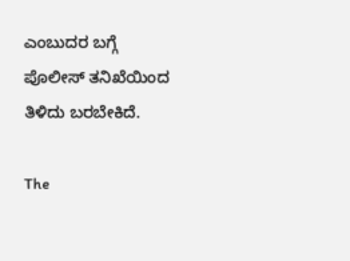ಎಂಬುದರ ಬಗ್ಗೆ ಪೊಲೀಸ್ ತನಿಖೆಯಿಂದ ತಿಳಿದು ಬರಬೇಕಿದೆ.

The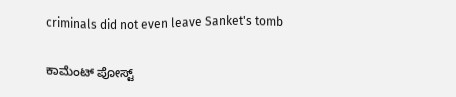criminals did not even leave Sanket's tomb

ಕಾಮೆಂಟ್‌‌ ಪೋಸ್ಟ್‌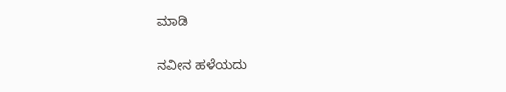ಮಾಡಿ

ನವೀನ ಹಳೆಯದು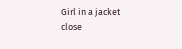Girl in a jacket
close